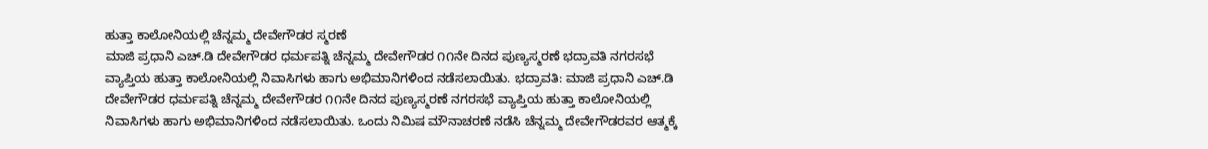ಹುತ್ತಾ ಕಾಲೋನಿಯಲ್ಲಿ ಚೆನ್ನಮ್ಮ ದೇವೇಗೌಡರ ಸ್ಮರಣೆ
ಮಾಜಿ ಪ್ರಧಾನಿ ಎಚ್.ಡಿ ದೇವೇಗೌಡರ ಧರ್ಮಪತ್ನಿ ಚೆನ್ನಮ್ಮ ದೇವೇಗೌಡರ ೧೧ನೇ ದಿನದ ಪುಣ್ಯಸ್ಮರಣೆ ಭದ್ರಾವತಿ ನಗರಸಭೆ ವ್ಯಾಪ್ತಿಯ ಹುತ್ತಾ ಕಾಲೋನಿಯಲ್ಲಿ ನಿವಾಸಿಗಳು ಹಾಗು ಅಭಿಮಾನಿಗಳಿಂದ ನಡೆಸಲಾಯಿತು. ಭದ್ರಾವತಿ: ಮಾಜಿ ಪ್ರಧಾನಿ ಎಚ್.ಡಿ ದೇವೇಗೌಡರ ಧರ್ಮಪತ್ನಿ ಚೆನ್ನಮ್ಮ ದೇವೇಗೌಡರ ೧೧ನೇ ದಿನದ ಪುಣ್ಯಸ್ಮರಣೆ ನಗರಸಭೆ ವ್ಯಾಪ್ತಿಯ ಹುತ್ತಾ ಕಾಲೋನಿಯಲ್ಲಿ ನಿವಾಸಿಗಳು ಹಾಗು ಅಭಿಮಾನಿಗಳಿಂದ ನಡೆಸಲಾಯಿತು. ಒಂದು ನಿಮಿಷ ಮೌನಾಚರಣೆ ನಡೆಸಿ ಚೆನ್ನಮ್ಮ ದೇವೇಗೌಡರವರ ಆತ್ಮಕ್ಕೆ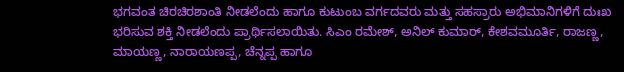ಭಗವಂತ ಚಿರಚಿರಶಾಂತಿ ನೀಡಲೆಂದು ಹಾಗೂ ಕುಟುಂಬ ವರ್ಗದವರು ಮತ್ತು ಸಹಸ್ರಾರು ಅಭಿಮಾನಿಗಳಿಗೆ ದುಃಖ ಭರಿಸುವ ಶಕ್ತಿ ನೀಡಲೆಂದು ಪ್ರಾರ್ಥಿಸಲಾಯಿತು. ಸಿಎಂ ರಮೇಶ್, ಅನಿಲ್ ಕುಮಾರ್, ಕೇಶವಮೂರ್ತಿ, ರಾಜಣ್ಣ, ಮಾಯಣ್ಣ, ನಾರಾಯಣಪ್ಪ, ಚೆನ್ನಪ್ಪ ಹಾಗೂ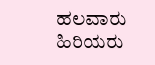ಹಲವಾರು ಹಿರಿಯರು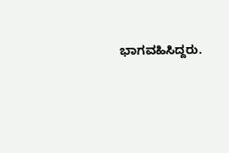ಭಾಗವಹಿಸಿದ್ದರು.